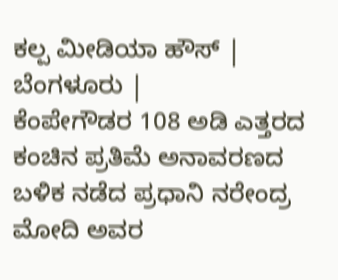ಕಲ್ಪ ಮೀಡಿಯಾ ಹೌಸ್ | ಬೆಂಗಳೂರು |
ಕೆಂಪೇಗೌಡರ 108 ಅಡಿ ಎತ್ತರದ ಕಂಚಿನ ಪ್ರತಿಮೆ ಅನಾವರಣದ ಬಳಿಕ ನಡೆದ ಪ್ರಧಾನಿ ನರೇಂದ್ರ ಮೋದಿ ಅವರ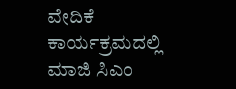ವೇದಿಕೆ ಕಾರ್ಯಕ್ರಮದಲ್ಲಿ ಮಾಜಿ ಸಿಎಂ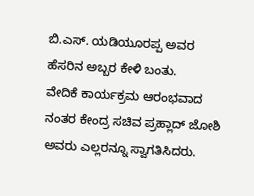ಬಿ.ಎಸ್. ಯಡಿಯೂರಪ್ಪ ಅವರ ಹೆಸರಿನ ಅಬ್ಬರ ಕೇಳಿ ಬಂತು.
ವೇದಿಕೆ ಕಾರ್ಯಕ್ರಮ ಆರಂಭವಾದ ನಂತರ ಕೇಂದ್ರ ಸಚಿವ ಪ್ರಹ್ಲಾದ್ ಜೋಶಿ ಅವರು ಎಲ್ಲರನ್ನೂ ಸ್ವಾಗತಿಸಿದರು.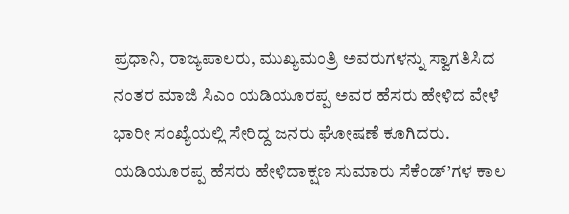ಪ್ರಧಾನಿ, ರಾಜ್ಯಪಾಲರು, ಮುಖ್ಯಮಂತ್ರಿ ಅವರುಗಳನ್ನು ಸ್ವಾಗತಿಸಿದ ನಂತರ ಮಾಜಿ ಸಿಎಂ ಯಡಿಯೂರಪ್ಪ ಅವರ ಹೆಸರು ಹೇಳಿದ ವೇಳೆ ಭಾರೀ ಸಂಖ್ಯೆಯಲ್ಲಿ ಸೇರಿದ್ದ ಜನರು ಘೋಷಣೆ ಕೂಗಿದರು.
ಯಡಿಯೂರಪ್ಪ ಹೆಸರು ಹೇಳಿದಾಕ್ಷಣ ಸುಮಾರು ಸೆಕೆಂಡ್’ಗಳ ಕಾಲ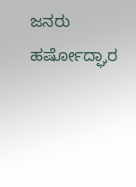ಜನರು ಹರ್ಷೋದ್ಘಾರ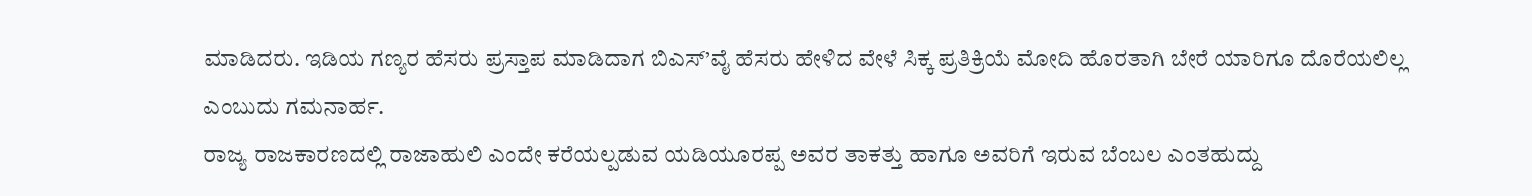ಮಾಡಿದರು. ಇಡಿಯ ಗಣ್ಯರ ಹೆಸರು ಪ್ರಸ್ತಾಪ ಮಾಡಿದಾಗ ಬಿಎಸ್’ವೈ ಹೆಸರು ಹೇಳಿದ ವೇಳೆ ಸಿಕ್ಕ ಪ್ರತಿಕ್ರಿಯೆ ಮೋದಿ ಹೊರತಾಗಿ ಬೇರೆ ಯಾರಿಗೂ ದೊರೆಯಲಿಲ್ಲ ಎಂಬುದು ಗಮನಾರ್ಹ.
ರಾಜ್ಯ ರಾಜಕಾರಣದಲ್ಲಿ ರಾಜಾಹುಲಿ ಎಂದೇ ಕರೆಯಲ್ಪಡುವ ಯಡಿಯೂರಪ್ಪ ಅವರ ತಾಕತ್ತು ಹಾಗೂ ಅವರಿಗೆ ಇರುವ ಬೆಂಬಲ ಎಂತಹುದ್ದು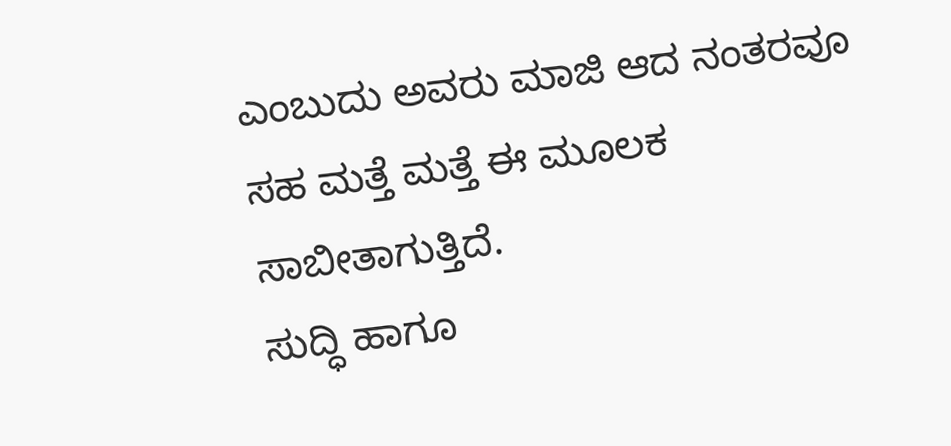ಎಂಬುದು ಅವರು ಮಾಜಿ ಆದ ನಂತರವೂ ಸಹ ಮತ್ತೆ ಮತ್ತೆ ಈ ಮೂಲಕ ಸಾಬೀತಾಗುತ್ತಿದೆ.
ಸುದ್ಧಿ ಹಾಗೂ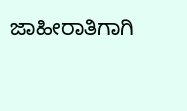ಜಾಹೀರಾತಿಗಾಗಿ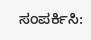ಸಂಪರ್ಕಿಸಿ: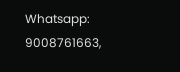Whatsapp: 9008761663,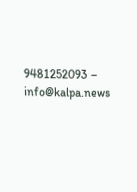9481252093 – info@kalpa.news